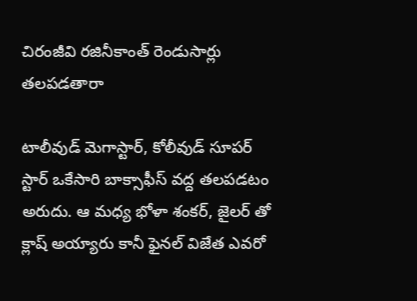చిరంజీవి రజినీకాంత్ రెండుసార్లు తలపడతారా

టాలీవుడ్ మెగాస్టార్, కోలీవుడ్ సూపర్ స్టార్ ఒకేసారి బాక్సాఫీస్ వద్ద తలపడటం అరుదు. ఆ మధ్య భోళా శంకర్, జైలర్ తో క్లాష్ అయ్యారు కానీ ఫైనల్ విజేత ఎవరో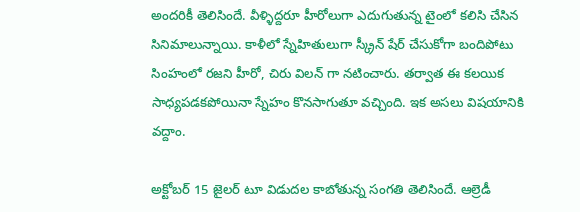అందరికీ తెలిసిందే. వీళ్ళిద్దరూ హీరోలుగా ఎదుగుతున్న టైంలో కలిసి చేసిన సినిమాలున్నాయి. కాళీలో స్నేహితులుగా స్క్రీన్ షేర్ చేసుకోగా బందిపోటు సింహంలో రజని హీరో, చిరు విలన్ గా నటించారు. తర్వాత ఈ కలయిక సాధ్యపడకపోయినా స్నేహం కొనసాగుతూ వచ్చింది. ఇక అసలు విషయానికి వద్దాం.

అక్టోబర్ 15 జైలర్ టూ విడుదల కాబోతున్న సంగతి తెలిసిందే. ఆల్రెడీ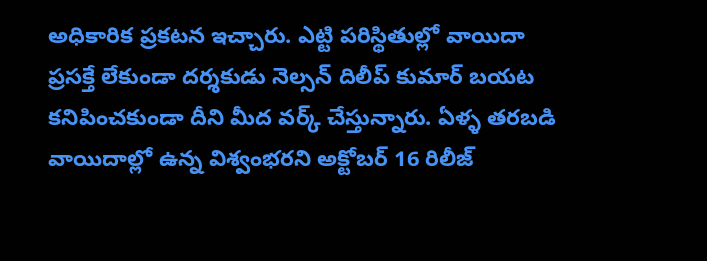అధికారిక ప్రకటన ఇచ్చారు. ఎట్టి పరిస్థితుల్లో వాయిదా ప్రసక్తే లేకుండా దర్శకుడు నెల్సన్ దిలీప్ కుమార్ బయట కనిపించకుండా దీని మీద వర్క్ చేస్తున్నారు. ఏళ్ళ తరబడి వాయిదాల్లో ఉన్న విశ్వంభరని అక్టోబర్ 16 రిలీజ్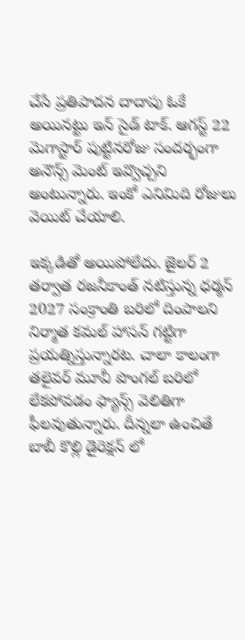చేసే ప్రతిపాదన దాదాపు ఓకే అయినట్టు ఇన్ సైడ్ టాక్. ఆగస్ట్ 22 మెగాస్టార్ పుట్టినరోజు సందర్భంగా అనౌన్స్ మెంట్ ఇవ్వొచ్చని అంటున్నారు. ఇంకో ఎనిమిది రోజులు వెయిట్ చేయాలి.

ఇక్కడితో అయిపోలేదు. జైలర్ 2 తర్వాత రజనీకాంత్ నటిస్తున్న ధర్మన్ 2027 సంక్రాంతి బరిలో దింపాలని నిర్మాత కమల్ హాసన్ గట్టిగా ప్రయత్నిస్తున్నారట. చాలా కాలంగా తలైవర్ మూవీ పొంగల్ బరిలో లేకపోవడం ఫ్యాన్స్ వెలితిగా ఫీలవుతున్నారు. దీన్నలా ఉంచితే బాబీ కొల్లి డైరెక్షన్ లో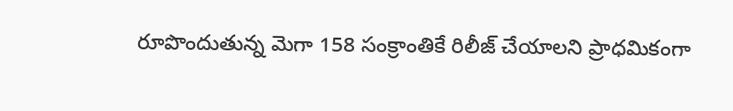రూపొందుతున్న మెగా 158 సంక్రాంతికే రిలీజ్ చేయాలని ప్రాధమికంగా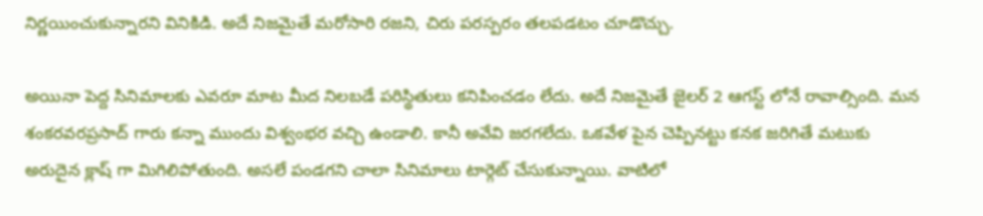నిర్ణయించుకున్నారని వినికిడి. అదే నిజమైతే మరోసారి రజని, చిరు పరస్పరం తలపడటం చూడొచ్చు.

అయినా పెద్ద సినిమాలకు ఎవరూ మాట మీద నిలబడే పరిస్థితులు కనిపించడం లేదు. అదే నిజమైతే జైలర్ 2 ఆగస్ట్ లోనే రావాల్సింది. మన శంకరవరప్రసాద్ గారు కన్నా ముందు విశ్వంభర వచ్చి ఉండాలి. కానీ అవేవి జరగలేదు. ఒకవేళ పైన చెప్పినట్టు కనక జరిగితే మటుకు అరుదైన క్లాష్ గా మిగిలిపోతుంది. అసలే పండగని చాలా సినిమాలు టార్గెట్ చేసుకున్నాయి. వాటిలో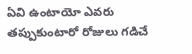ఏవి ఉంటాయో ఎవరు తప్పుకుంటారో రోజులు గడిచే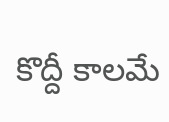కొద్దీ కాలమే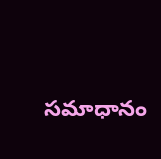సమాధానం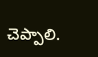చెప్పాలి.